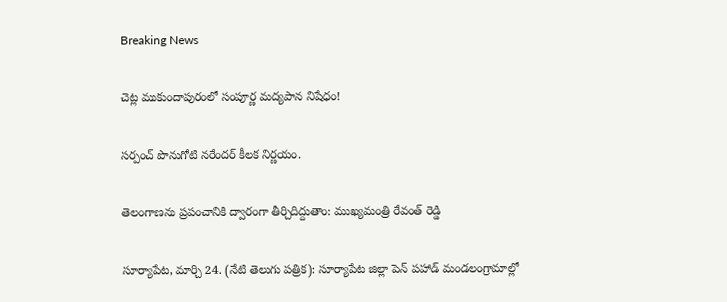Breaking News

చెట్ల ముకుందాపురంలో సంపూర్ణ మద్యపాన నిషేధం!

సర్పంచ్ పొనుగోటి నరేందర్ కీలక నిర్ణయం.

తెలంగాణను ప్రపంచానికి ద్వారంగా తీర్చిదిద్దుతాం: ముఖ్యమంత్రి రేవంత్ రెడ్డి

సూర్యాపేట, మార్చి 24. (నేటి తెలుగు పత్రిక): సూర్యాపేట జిల్లా పెన్ పహాడ్ మండలంగ్రామాల్లో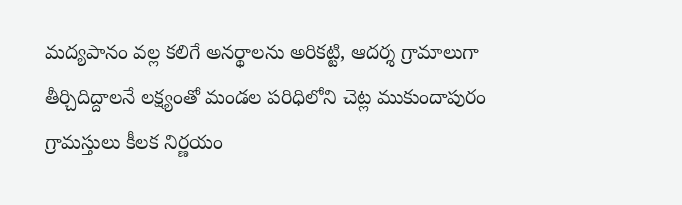మద్యపానం వల్ల కలిగే అనర్థాలను అరికట్టి, ఆదర్శ గ్రామాలుగా తీర్చిదిద్దాలనే లక్ష్యంతో మండల పరిధిలోని చెట్ల ముకుందాపురం గ్రామస్తులు కీలక నిర్ణయం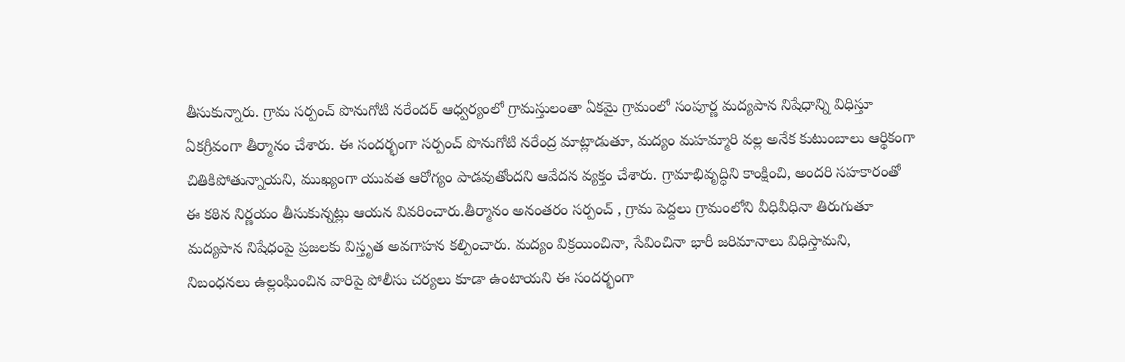తీసుకున్నారు. గ్రామ సర్పంచ్ పొనుగోటి నరేందర్ ఆధ్వర్యంలో గ్రామస్తులంతా ఏకమై గ్రామంలో సంపూర్ణ మద్యపాన నిషేధాన్ని విధిస్తూ ఏకగ్రీవంగా తీర్మానం చేశారు. ఈ సందర్భంగా సర్పంచ్ పొనుగోటి నరేంద్ర మాట్లాడుతూ, మద్యం మహమ్మారి వల్ల అనేక కుటుంబాలు ఆర్థికంగా చితికిపోతున్నాయని, ముఖ్యంగా యువత ఆరోగ్యం పాడవుతోందని ఆవేదన వ్యక్తం చేశారు. గ్రామాభివృద్ధిని కాంక్షించి, అందరి సహకారంతో ఈ కఠిన నిర్ణయం తీసుకున్నట్లు ఆయన వివరించారు.తీర్మానం అనంతరం సర్పంచ్ , గ్రామ పెద్దలు గ్రామంలోని వీధివీధినా తిరుగుతూ మద్యపాన నిషేధంపై ప్రజలకు విస్తృత అవగాహన కల్పించారు. మద్యం విక్రయించినా, సేవించినా భారీ జరిమానాలు విధిస్తామని, నిబంధనలు ఉల్లంఘించిన వారిపై పోలీసు చర్యలు కూడా ఉంటాయని ఈ సందర్భంగా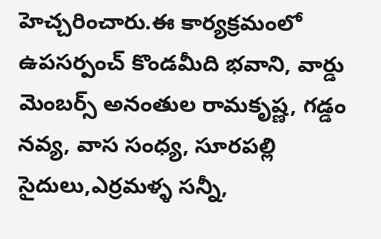హెచ్చరించారు.ఈ కార్యక్రమంలో ఉపసర్పంచ్ కొండమీది భవాని, వార్డు మెంబర్స్ అనంతుల రామకృష్ణ, గడ్డం నవ్య, వాస సంధ్య, సూరపల్లి సైదులు,ఎర్రమళ్ళ సన్నీ,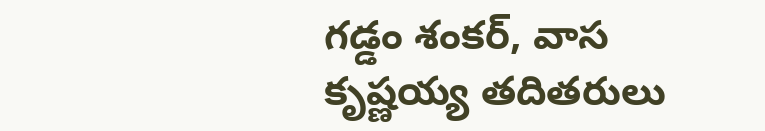గడ్డం శంకర్, వాస కృష్ణయ్య తదితరులు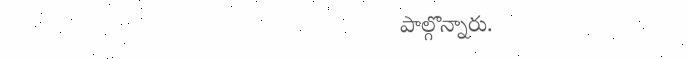పాల్గొన్నారు.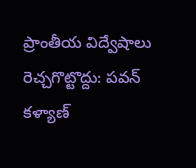ప్రాంతీయ విద్వేషాలు రెచ్చగొట్టొద్దు: పవన్ కళ్యాణ్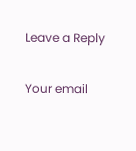Leave a Reply

Your email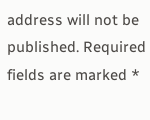address will not be published. Required fields are marked *